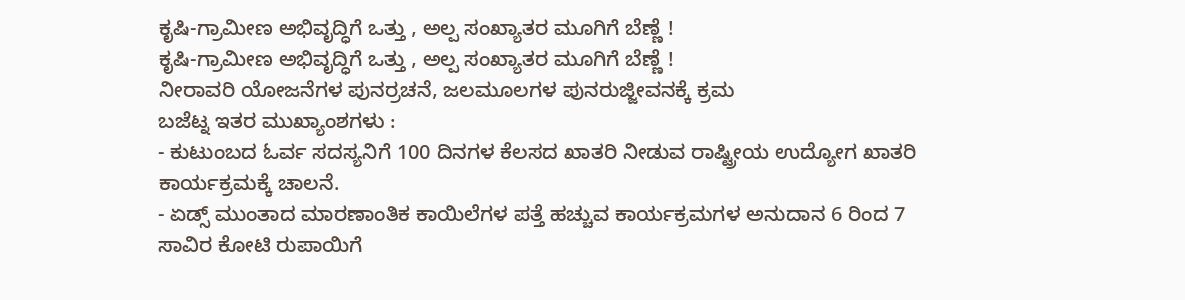ಕೃಷಿ-ಗ್ರಾಮೀಣ ಅಭಿವೃದ್ಧಿಗೆ ಒತ್ತು , ಅಲ್ಪ ಸಂಖ್ಯಾತರ ಮೂಗಿಗೆ ಬೆಣ್ಣೆ !
ಕೃಷಿ-ಗ್ರಾಮೀಣ ಅಭಿವೃದ್ಧಿಗೆ ಒತ್ತು , ಅಲ್ಪ ಸಂಖ್ಯಾತರ ಮೂಗಿಗೆ ಬೆಣ್ಣೆ !
ನೀರಾವರಿ ಯೋಜನೆಗಳ ಪುನರ್ರಚನೆ, ಜಲಮೂಲಗಳ ಪುನರುಜ್ಜೀವನಕ್ಕೆ ಕ್ರಮ
ಬಜೆಟ್ನ ಇತರ ಮುಖ್ಯಾಂಶಗಳು :
- ಕುಟುಂಬದ ಓರ್ವ ಸದಸ್ಯನಿಗೆ 100 ದಿನಗಳ ಕೆಲಸದ ಖಾತರಿ ನೀಡುವ ರಾಷ್ಟ್ರೀಯ ಉದ್ಯೋಗ ಖಾತರಿ ಕಾರ್ಯಕ್ರಮಕ್ಕೆ ಚಾಲನೆ.
- ಏಡ್ಸ್ ಮುಂತಾದ ಮಾರಣಾಂತಿಕ ಕಾಯಿಲೆಗಳ ಪತ್ತೆ ಹಚ್ಚುವ ಕಾರ್ಯಕ್ರಮಗಳ ಅನುದಾನ 6 ರಿಂದ 7 ಸಾವಿರ ಕೋಟಿ ರುಪಾಯಿಗೆ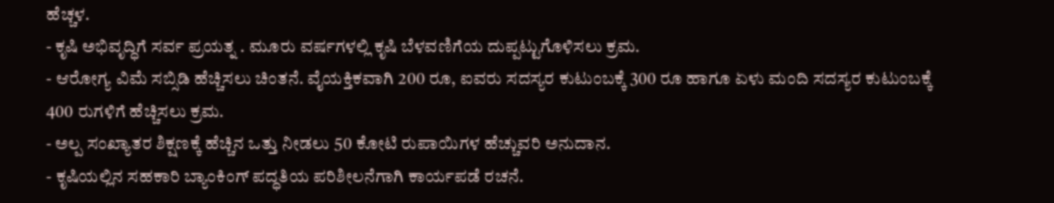ಹೆಚ್ಚಳ.
- ಕೃಷಿ ಅಭಿವೃದ್ಧಿಗೆ ಸರ್ವ ಪ್ರಯತ್ನ . ಮೂರು ವರ್ಷಗಳಲ್ಲಿ ಕೃಷಿ ಬೆಳವಣಿಗೆಯ ದುಪ್ಪಟ್ಟುಗೊಳಿಸಲು ಕ್ರಮ.
- ಆರೋಗ್ಯ ವಿಮೆ ಸಬ್ಸಿಡಿ ಹೆಚ್ಚಿಸಲು ಚಿಂತನೆ. ವೈಯಕ್ತಿಕವಾಗಿ 200 ರೂ, ಐವರು ಸದಸ್ಯರ ಕುಟುಂಬಕ್ಕೆ 300 ರೂ ಹಾಗೂ ಏಳು ಮಂದಿ ಸದಸ್ಯರ ಕುಟುಂಬಕ್ಕೆ 400 ರುಗಳಿಗೆ ಹೆಚ್ಚಿಸಲು ಕ್ರಮ.
- ಅಲ್ಪ ಸಂಖ್ಯಾತರ ಶಿಕ್ಷಣಕ್ಕೆ ಹೆಚ್ಚಿನ ಒತ್ತು ನೀಡಲು 50 ಕೋಟಿ ರುಪಾಯಿಗಳ ಹೆಚ್ಚುವರಿ ಅನುದಾನ.
- ಕೃಷಿಯಲ್ಲಿನ ಸಹಕಾರಿ ಬ್ಯಾಂಕಿಂಗ್ ಪದ್ಧತಿಯ ಪರಿಶೀಲನೆಗಾಗಿ ಕಾರ್ಯಪಡೆ ರಚನೆ.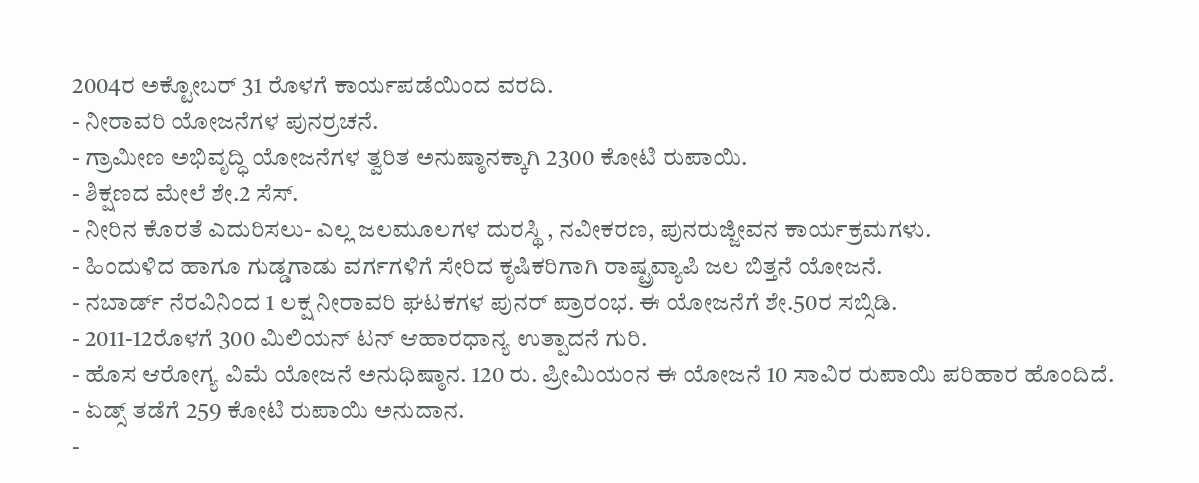2004ರ ಅಕ್ಟೋಬರ್ 31 ರೊಳಗೆ ಕಾರ್ಯಪಡೆಯಿಂದ ವರದಿ.
- ನೀರಾವರಿ ಯೋಜನೆಗಳ ಪುನರ್ರಚನೆ.
- ಗ್ರಾಮೀಣ ಅಭಿವೃದ್ಧಿ ಯೋಜನೆಗಳ ತ್ವರಿತ ಅನುಷ್ಠಾನಕ್ಕಾಗಿ 2300 ಕೋಟಿ ರುಪಾಯಿ.
- ಶಿಕ್ಷಣದ ಮೇಲೆ ಶೇ.2 ಸೆಸ್.
- ನೀರಿನ ಕೊರತೆ ಎದುರಿಸಲು- ಎಲ್ಲ ಜಲಮೂಲಗಳ ದುರಸ್ಥಿ , ನವೀಕರಣ, ಪುನರುಜ್ಜೀವನ ಕಾರ್ಯಕ್ರಮಗಳು.
- ಹಿಂದುಳಿದ ಹಾಗೂ ಗುಡ್ಡಗಾಡು ವರ್ಗಗಳಿಗೆ ಸೇರಿದ ಕೃಷಿಕರಿಗಾಗಿ ರಾಷ್ಟ್ರವ್ಯಾಪಿ ಜಲ ಬಿತ್ತನೆ ಯೋಜನೆ.
- ನಬಾರ್ಡ್ ನೆರವಿನಿಂದ 1 ಲಕ್ಷ ನೀರಾವರಿ ಘಟಕಗಳ ಪುನರ್ ಪ್ರಾರಂಭ. ಈ ಯೋಜನೆಗೆ ಶೇ.50ರ ಸಬ್ಸಿಡಿ.
- 2011-12ರೊಳಗೆ 300 ಮಿಲಿಯನ್ ಟನ್ ಆಹಾರಧಾನ್ಯ ಉತ್ಪಾದನೆ ಗುರಿ.
- ಹೊಸ ಆರೋಗ್ಯ ವಿಮೆ ಯೋಜನೆ ಅನುಧಿಷ್ಠಾನ. 120 ರು. ಪ್ರೀಮಿಯಂನ ಈ ಯೋಜನೆ 10 ಸಾವಿರ ರುಪಾಯಿ ಪರಿಹಾರ ಹೊಂದಿದೆ.
- ಏಡ್ಸ್ ತಡೆಗೆ 259 ಕೋಟಿ ರುಪಾಯಿ ಅನುದಾನ.
-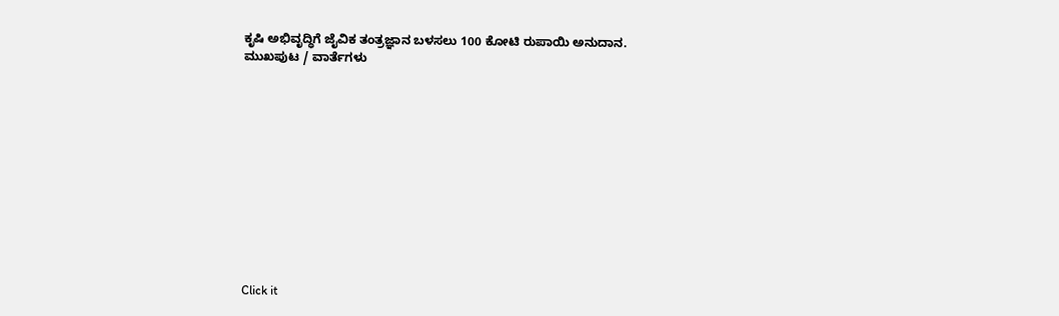ಕೃಷಿ ಅಭಿವೃದ್ಧಿಗೆ ಜೈವಿಕ ತಂತ್ರಜ್ಞಾನ ಬಳಸಲು 100 ಕೋಟಿ ರುಪಾಯಿ ಅನುದಾನ.
ಮುಖಪುಟ / ವಾರ್ತೆಗಳು












Click it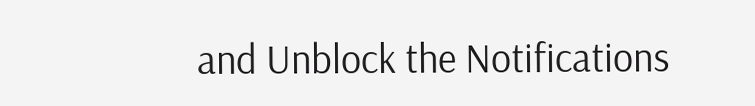and Unblock the Notifications